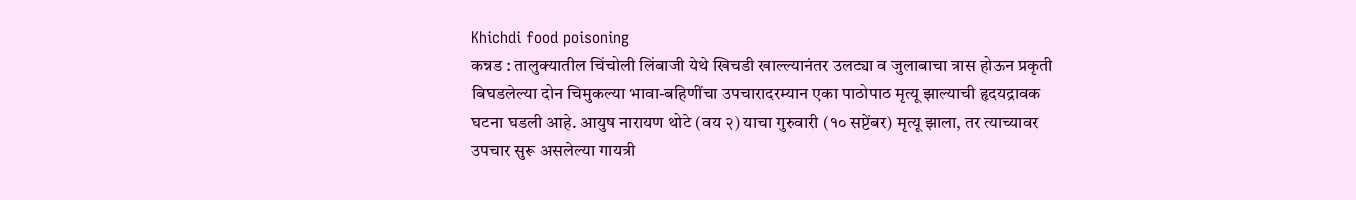Khichdi food poisoning
कन्नड : तालुक्यातील चिंचोली लिंबाजी येथे खिचडी खाल्ल्यानंतर उलट्या व जुलाबाचा त्रास होऊन प्रकृती बिघडलेल्या दोन चिमुकल्या भावा-बहिणींचा उपचारादरम्यान एका पाठोपाठ मृत्यू झाल्याची हृदयद्रावक घटना घडली आहे. आयुष नारायण थोटे (वय २) याचा गुरुवारी (१० सप्टेंबर) मृत्यू झाला, तर त्याच्यावर उपचार सुरू असलेल्या गायत्री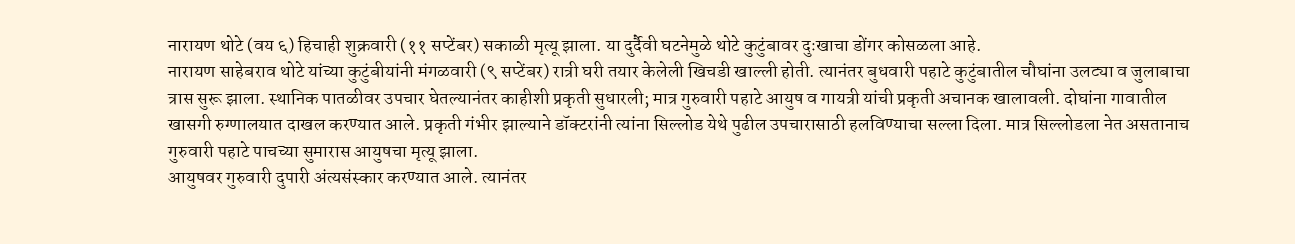नारायण थोटे (वय ६) हिचाही शुक्रवारी (११ सप्टेंबर) सकाळी मृत्यू झाला. या दुर्दैवी घटनेमुळे थोटे कुटुंबावर दुःखाचा डोंगर कोसळला आहे.
नारायण साहेबराव थोटे यांच्या कुटुंबीयांनी मंगळवारी (९ सप्टेंबर) रात्री घरी तयार केलेली खिचडी खाल्ली होती. त्यानंतर बुधवारी पहाटे कुटुंबातील चौघांना उलट्या व जुलाबाचा त्रास सुरू झाला. स्थानिक पातळीवर उपचार घेतल्यानंतर काहीशी प्रकृती सुधारली; मात्र गुरुवारी पहाटे आयुष व गायत्री यांची प्रकृती अचानक खालावली. दोघांना गावातील खासगी रुग्णालयात दाखल करण्यात आले. प्रकृती गंभीर झाल्याने डॉक्टरांनी त्यांना सिल्लोड येथे पुढील उपचारासाठी हलविण्याचा सल्ला दिला. मात्र सिल्लोडला नेत असतानाच गुरुवारी पहाटे पाचच्या सुमारास आयुषचा मृत्यू झाला.
आयुषवर गुरुवारी दुपारी अंत्यसंस्कार करण्यात आले. त्यानंतर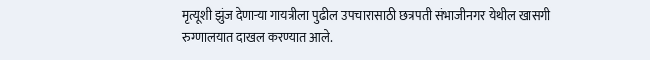मृत्यूशी झुंज देणाऱ्या गायत्रीला पुढील उपचारासाठी छत्रपती संभाजीनगर येथील खासगी रुग्णालयात दाखल करण्यात आले.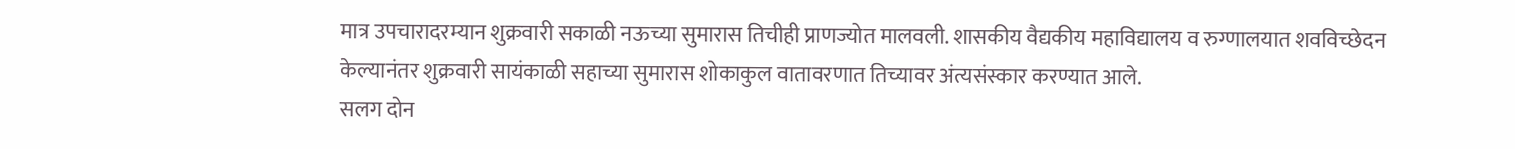मात्र उपचारादरम्यान शुक्रवारी सकाळी नऊच्या सुमारास तिचीही प्राणज्योत मालवली. शासकीय वैद्यकीय महाविद्यालय व रुग्णालयात शवविच्छेदन केल्यानंतर शुक्रवारी सायंकाळी सहाच्या सुमारास शोकाकुल वातावरणात तिच्यावर अंत्यसंस्कार करण्यात आले.
सलग दोन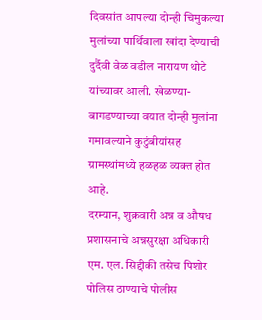दिवसांत आपल्या दोन्ही चिमुकल्या मुलांच्या पार्थिवाला खांदा देण्याची दुर्दैवी वेळ वडील नारायण थोटे यांच्यावर आली. खेळण्या-बागडण्याच्या वयात दोन्ही मुलांना गमावल्याने कुटुंबीयांसह ग्रामस्थांमध्ये हळहळ व्यक्त होत आहे.
दरम्यान, शुक्रवारी अन्न व औषध प्रशासनाचे अन्नसुरक्षा अधिकारी एम. एल. सिद्दीकी तसेच पिशोर पोलिस ठाण्याचे पोलीस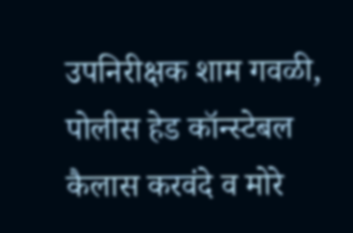उपनिरीक्षक शाम गवळी, पोलीस हेड कॉन्स्टेबल कैलास करवंदे व मोरे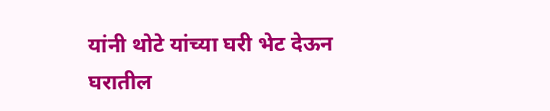यांनी थोटे यांच्या घरी भेट देऊन घरातील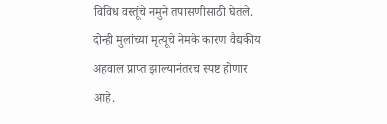विविध वस्तूंचे नमुने तपासणीसाठी घेतले. दोन्ही मुलांच्या मृत्यूचे नेमके कारण वैद्यकीय अहवाल प्राप्त झाल्यानंतरच स्पष्ट होणार आहे.